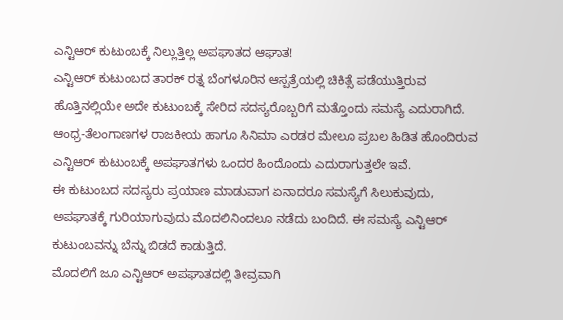ಎನ್ಟಿಆರ್ ಕುಟುಂಬಕ್ಕೆ ನಿಲ್ಲುತ್ತಿಲ್ಲ ಅಪಘಾತದ ಆಘಾತ!
ಎನ್ಟಿಆರ್ ಕುಟುಂಬದ ತಾರಕ್ ರತ್ನ ಬೆಂಗಳೂರಿನ ಆಸ್ಪತ್ರೆಯಲ್ಲಿ ಚಿಕಿತ್ಸೆ ಪಡೆಯುತ್ತಿರುವ ಹೊತ್ತಿನಲ್ಲಿಯೇ ಅದೇ ಕುಟುಂಬಕ್ಕೆ ಸೇರಿದ ಸದಸ್ಯರೊಬ್ಬರಿಗೆ ಮತ್ತೊಂದು ಸಮಸ್ಯೆ ಎದುರಾಗಿದೆ. ಆಂಧ್ರ-ತೆಲಂಗಾಣಗಳ ರಾಜಕೀಯ ಹಾಗೂ ಸಿನಿಮಾ ಎರಡರ ಮೇಲೂ ಪ್ರಬಲ ಹಿಡಿತ ಹೊಂದಿರುವ ಎನ್ಟಿಆರ್ ಕುಟುಂಬಕ್ಕೆ ಅಪಘಾತಗಳು ಒಂದರ ಹಿಂದೊಂದು ಎದುರಾಗುತ್ತಲೇ ಇವೆ.
ಈ ಕುಟುಂಬದ ಸದಸ್ಯರು ಪ್ರಯಾಣ ಮಾಡುವಾಗ ಏನಾದರೂ ಸಮಸ್ಯೆಗೆ ಸಿಲುಕುವುದು, ಅಪಘಾತಕ್ಕೆ ಗುರಿಯಾಗುವುದು ಮೊದಲಿನಿಂದಲೂ ನಡೆದು ಬಂದಿದೆ. ಈ ಸಮಸ್ಯೆ ಎನ್ಟಿಆರ್ ಕುಟುಂಬವನ್ನು ಬೆನ್ನು ಬಿಡದೆ ಕಾಡುತ್ತಿದೆ.
ಮೊದಲಿಗೆ ಜೂ ಎನ್ಟಿಆರ್ ಅಪಘಾತದಲ್ಲಿ ತೀವ್ರವಾಗಿ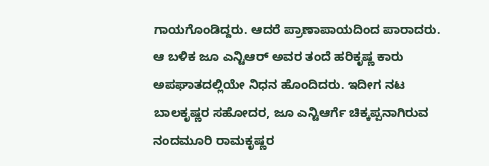ಗಾಯಗೊಂಡಿದ್ದರು. ಆದರೆ ಪ್ರಾಣಾಪಾಯದಿಂದ ಪಾರಾದರು. ಆ ಬಳಿಕ ಜೂ ಎನ್ಟಿಆರ್ ಅವರ ತಂದೆ ಹರಿಕೃಷ್ಣ ಕಾರು ಅಪಘಾತದಲ್ಲಿಯೇ ನಿಧನ ಹೊಂದಿದರು. ಇದೀಗ ನಟ ಬಾಲಕೃಷ್ಣರ ಸಹೋದರ, ಜೂ ಎನ್ಟಿಆರ್ಗೆ ಚಿಕ್ಕಪ್ಪನಾಗಿರುವ ನಂದಮೂರಿ ರಾಮಕೃಷ್ಣರ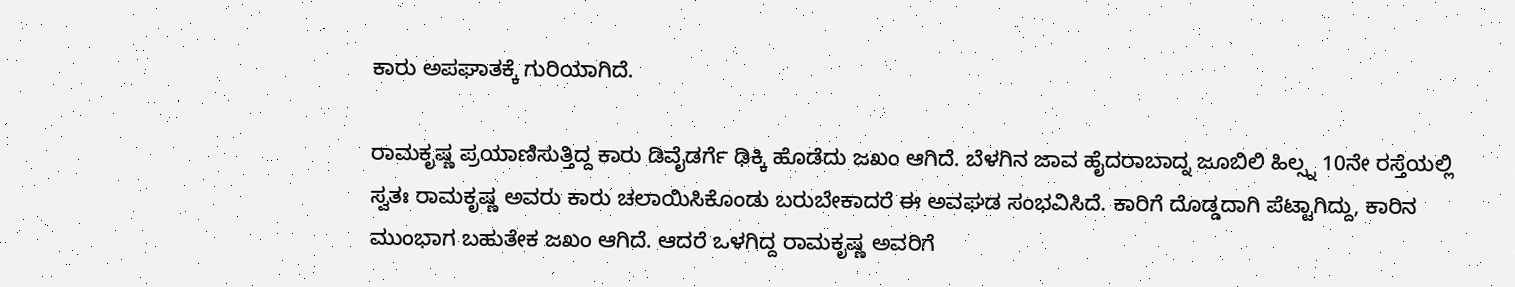ಕಾರು ಅಪಘಾತಕ್ಕೆ ಗುರಿಯಾಗಿದೆ.

ರಾಮಕೃಷ್ಣ ಪ್ರಯಾಣಿಸುತ್ತಿದ್ದ ಕಾರು ಡಿವೈಡರ್ಗೆ ಢಿಕ್ಕಿ ಹೊಡೆದು ಜಖಂ ಆಗಿದೆ. ಬೆಳಗಿನ ಜಾವ ಹೈದರಾಬಾದ್ನ ಜೂಬಿಲಿ ಹಿಲ್ಸ್ನ 10ನೇ ರಸ್ತೆಯಲ್ಲಿ ಸ್ವತಃ ರಾಮಕೃಷ್ಣ ಅವರು ಕಾರು ಚಲಾಯಿಸಿಕೊಂಡು ಬರುಬೇಕಾದರೆ ಈ ಅವಘಡ ಸಂಭವಿಸಿದೆ. ಕಾರಿಗೆ ದೊಡ್ಡದಾಗಿ ಪೆಟ್ಟಾಗಿದ್ದು, ಕಾರಿನ ಮುಂಭಾಗ ಬಹುತೇಕ ಜಖಂ ಆಗಿದೆ. ಆದರೆ ಒಳಗಿದ್ದ ರಾಮಕೃಷ್ಣ ಅವರಿಗೆ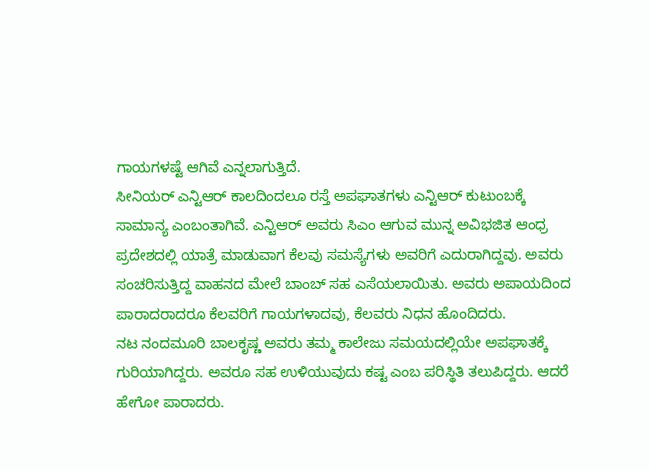ಗಾಯಗಳಷ್ಟೆ ಆಗಿವೆ ಎನ್ನಲಾಗುತ್ತಿದೆ.
ಸೀನಿಯರ್ ಎನ್ಟಿಆರ್ ಕಾಲದಿಂದಲೂ ರಸ್ತೆ ಅಪಘಾತಗಳು ಎನ್ಟಿಆರ್ ಕುಟುಂಬಕ್ಕೆ ಸಾಮಾನ್ಯ ಎಂಬಂತಾಗಿವೆ. ಎನ್ಟಿಆರ್ ಅವರು ಸಿಎಂ ಆಗುವ ಮುನ್ನ ಅವಿಭಜಿತ ಆಂಧ್ರ ಪ್ರದೇಶದಲ್ಲಿ ಯಾತ್ರೆ ಮಾಡುವಾಗ ಕೆಲವು ಸಮಸ್ಯೆಗಳು ಅವರಿಗೆ ಎದುರಾಗಿದ್ದವು. ಅವರು ಸಂಚರಿಸುತ್ತಿದ್ದ ವಾಹನದ ಮೇಲೆ ಬಾಂಬ್ ಸಹ ಎಸೆಯಲಾಯಿತು. ಅವರು ಅಪಾಯದಿಂದ ಪಾರಾದರಾದರೂ ಕೆಲವರಿಗೆ ಗಾಯಗಳಾದವು, ಕೆಲವರು ನಿಧನ ಹೊಂದಿದರು.
ನಟ ನಂದಮೂರಿ ಬಾಲಕೃಷ್ಣ ಅವರು ತಮ್ಮ ಕಾಲೇಜು ಸಮಯದಲ್ಲಿಯೇ ಅಪಘಾತಕ್ಕೆ ಗುರಿಯಾಗಿದ್ದರು. ಅವರೂ ಸಹ ಉಳಿಯುವುದು ಕಷ್ಟ ಎಂಬ ಪರಿಸ್ಥಿತಿ ತಲುಪಿದ್ದರು. ಆದರೆ ಹೇಗೋ ಪಾರಾದರು.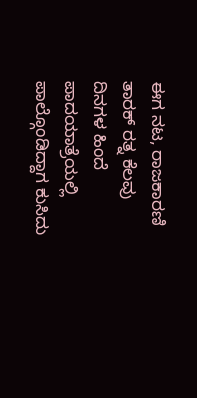ಈಗ ನಟ, ರಾಜಕಾರಣಿ ತಾರಕ್ ರತ್ನ ಕೆಲವು ದಿನಗಳ ಹಿಂದೆ ಪಾದಯಾತ್ರೆಯಲ್ಲಿ ಪಾಲ್ಗೊಂಡಿದ್ದಾಗ ಕುಸಿದು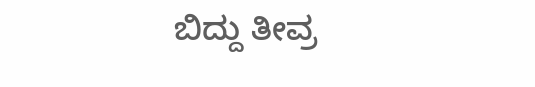ಬಿದ್ದು ತೀವ್ರ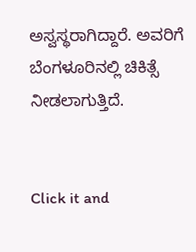ಅಸ್ವಸ್ಥರಾಗಿದ್ದಾರೆ. ಅವರಿಗೆ ಬೆಂಗಳೂರಿನಲ್ಲಿ ಚಿಕಿತ್ಸೆ ನೀಡಲಾಗುತ್ತಿದೆ.


Click it and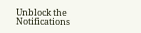Unblock the Notifications